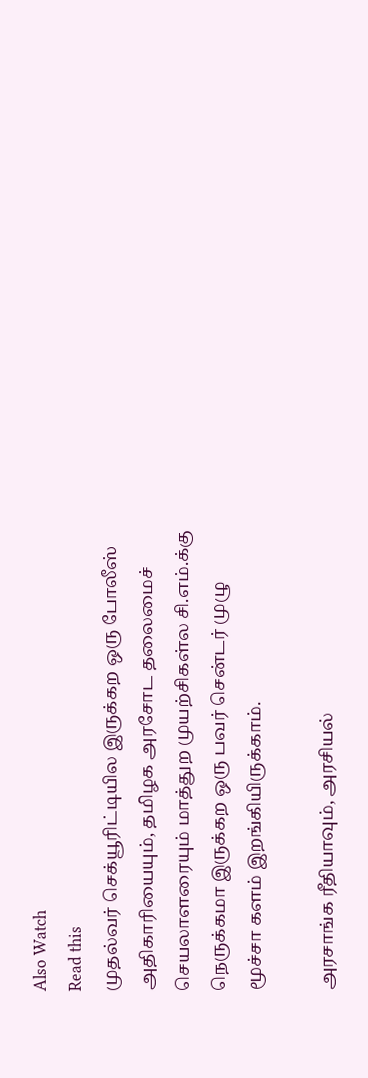Also Watch
Read this
முதல்வர் செக்யூரிட்டியில இருக்கற ஒரு போலீஸ் அதிகாரியையும், தமிழக அரசோட தலைமைச் செயலாளரையும் மாத்துற முயற்சிகள்ல சி.எம்.க்கு நெருக்கமா இருக்கற ஒரு பவர் சென்டர் முழு மூச்சா களம் இறங்கியிருக்காம்.

அரசாங்க ரீதியாவும், அரசியல்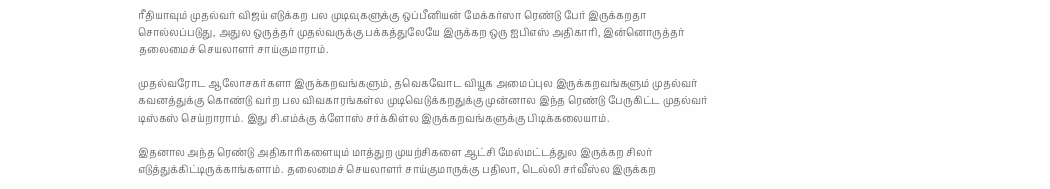ரீதியாவும் முதல்வர் விஜய் எடுக்கற பல முடிவுகளுக்கு ஒப்பீனியன் மேக்கர்ஸா ரெண்டு பேர் இருக்கறதா சொல்லப்படுது, அதுல ஒருத்தர் முதல்வருக்கு பக்கத்துலேயே இருக்கற ஒரு ஐபிஎஸ் அதிகாரி, இன்னொருத்தர் தலைமைச் செயலாளர் சாய்குமாராம்.

முதல்வரோட ஆலோசகர்களா இருக்கறவங்களும், தவெகவோட வியூக அமைப்புல இருக்கறவங்களும் முதல்வர் கவனத்துக்கு கொண்டு வர்ற பல விவகாரங்கள்ல முடிவெடுக்கறதுக்கு முன்னால இந்த ரெண்டு பேருகிட்ட முதல்வர் டிஸ்கஸ் செய்றாராம். இது சி.எம்க்கு க்ளோஸ் சர்க்கிள்ல இருக்கறவங்களுக்கு பிடிக்கலையாம்.

இதனால அந்த ரெண்டு அதிகாரிகளையும் மாத்துற முயற்சிகளை ஆட்சி மேல்மட்டத்துல இருக்கற சிலர் எடுத்துக்கிட்டிருக்காங்களாம். தலைமைச் செயலாளர் சாய்குமாருக்கு பதிலா, டெல்லி சர்வீஸ்ல இருக்கற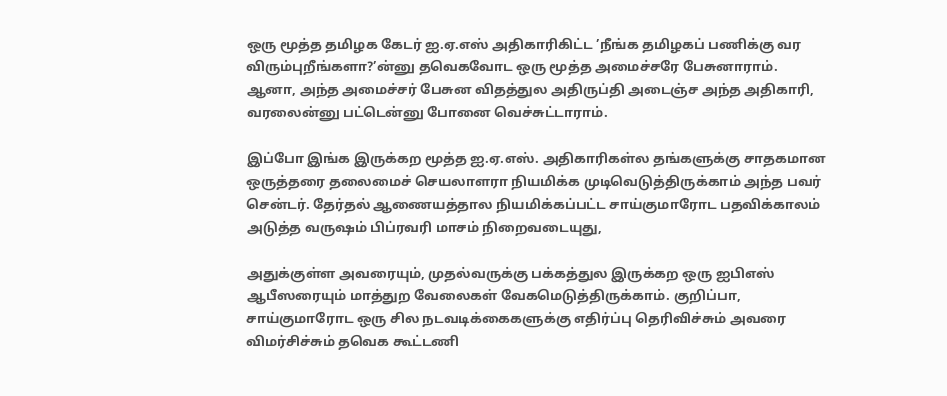ஒரு மூத்த தமிழக கேடர் ஐ.ஏ.எஸ் அதிகாரிகிட்ட ’நீங்க தமிழகப் பணிக்கு வர விரும்புறீங்களா?’ன்னு தவெகவோட ஒரு மூத்த அமைச்சரே பேசுனாராம். ஆனா, அந்த அமைச்சர் பேசுன விதத்துல அதிருப்தி அடைஞ்ச அந்த அதிகாரி, வரலைன்னு பட்டென்னு போனை வெச்சுட்டாராம்.

இப்போ இங்க இருக்கற மூத்த ஐ.ஏ.எஸ். அதிகாரிகள்ல தங்களுக்கு சாதகமான ஒருத்தரை தலைமைச் செயலாளரா நியமிக்க முடிவெடுத்திருக்காம் அந்த பவர் சென்டர். தேர்தல் ஆணையத்தால நியமிக்கப்பட்ட சாய்குமாரோட பதவிக்காலம் அடுத்த வருஷம் பிப்ரவரி மாசம் நிறைவடையுது,

அதுக்குள்ள அவரையும், முதல்வருக்கு பக்கத்துல இருக்கற ஒரு ஐபிஎஸ் ஆபீஸரையும் மாத்துற வேலைகள் வேகமெடுத்திருக்காம். குறிப்பா, சாய்குமாரோட ஒரு சில நடவடிக்கைகளுக்கு எதிர்ப்பு தெரிவிச்சும் அவரை விமர்சிச்சும் தவெக கூட்டணி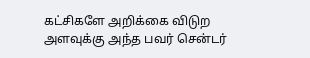கட்சிகளே அறிக்கை விடுற அளவுக்கு அந்த பவர் சென்டர்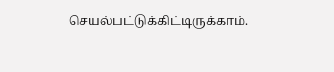செயல்பட்டுக்கிட்டிருக்காம்.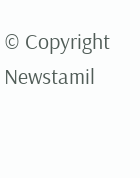© Copyright Newstamil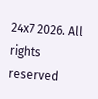24x7 2026. All rights reserved